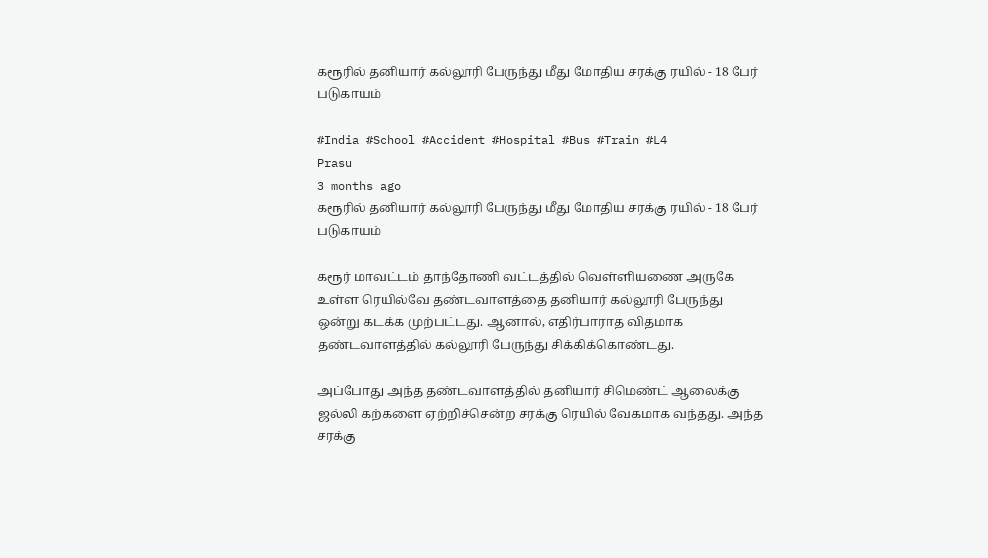கரூரில் தனியார் கல்லூரி பேருந்து மீது மோதிய சரக்கு ரயில் - 18 பேர் படுகாயம்

#India #School #Accident #Hospital #Bus #Train #L4
Prasu
3 months ago
கரூரில் தனியார் கல்லூரி பேருந்து மீது மோதிய சரக்கு ரயில் - 18 பேர் படுகாயம்

கரூர் மாவட்டம் தாந்தோணி வட்டத்தில் வெள்ளியணை அருகே உள்ள ரெயில்வே தண்டவாளத்தை தனியார் கல்லூரி பேருந்து ஒன்று கடக்க முற்பட்டது. ஆனால், எதிர்பாராத விதமாக தண்டவாளத்தில் கல்லூரி பேருந்து சிக்கிக்கொண்டது.

அப்போது அந்த தண்டவாளத்தில் தனியார் சிமெண்ட் ஆலைக்கு ஜல்லி கற்களை ஏற்றிச்சென்ற சரக்கு ரெயில் வேகமாக வந்தது. அந்த சரக்கு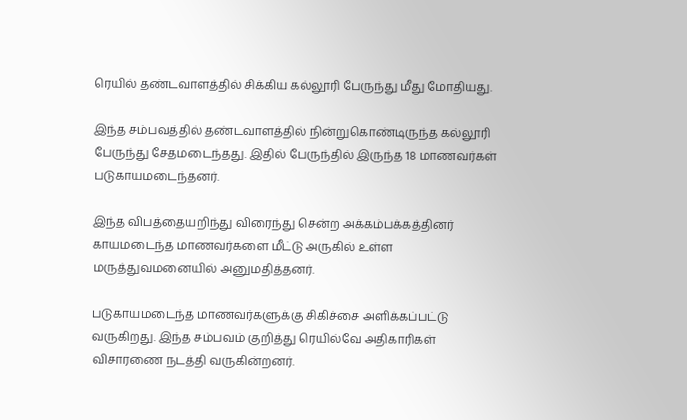ரெயில் தண்டவாளத்தில் சிக்கிய கல்லூரி பேருந்து மீது மோதியது.

இந்த சம்பவத்தில் தண்டவாளத்தில் நின்றுகொண்டிருந்த கல்லூரி பேருந்து சேதமடைந்தது. இதில் பேருந்தில் இருந்த 18 மாணவர்கள் படுகாயமடைந்தனர்.

இந்த விபத்தையறிந்து விரைந்து சென்ற அக்கம்பக்கத்தினர் காயமடைந்த மாணவர்களை மீட்டு அருகில் உள்ள மருத்துவமனையில் அனுமதித்தனர்.

படுகாயமடைந்த மாணவர்களுக்கு சிகிச்சை அளிக்கப்பட்டு வருகிறது. இந்த சம்பவம் குறித்து ரெயில்வே அதிகாரிகள் விசாரணை நடத்தி வருகின்றனர்.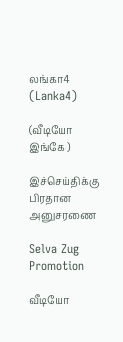லங்கா4 (Lanka4)

(வீடியோ இங்கே )

இச்செய்திக்கு பிரதான அனுசரணை

Selva Zug Promotion

வீடியோ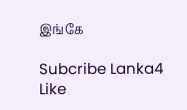இங்கே

Subcribe Lanka4
Like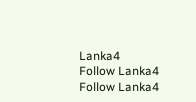Lanka4
Follow Lanka4
Follow Lanka4